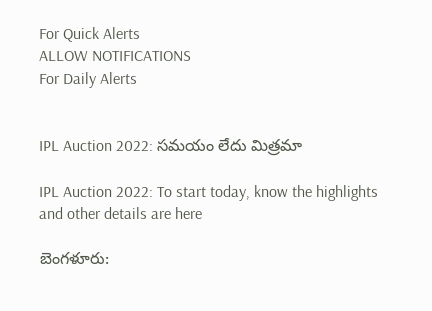For Quick Alerts
ALLOW NOTIFICATIONS
For Daily Alerts


IPL Auction 2022: సమయం లేదు మిత్రమా

IPL Auction 2022: To start today, know the highlights and other details are here

బెంగళూరు: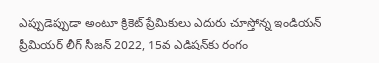ఎప్పుడెప్పుడా అంటూ క్రికెట్ ప్రేమికులు ఎదురు చూస్తోన్న ఇండియన్ ప్రీమియర్ లీగ్ సీజన్ 2022, 15వ ఎడిషన్‌కు రంగం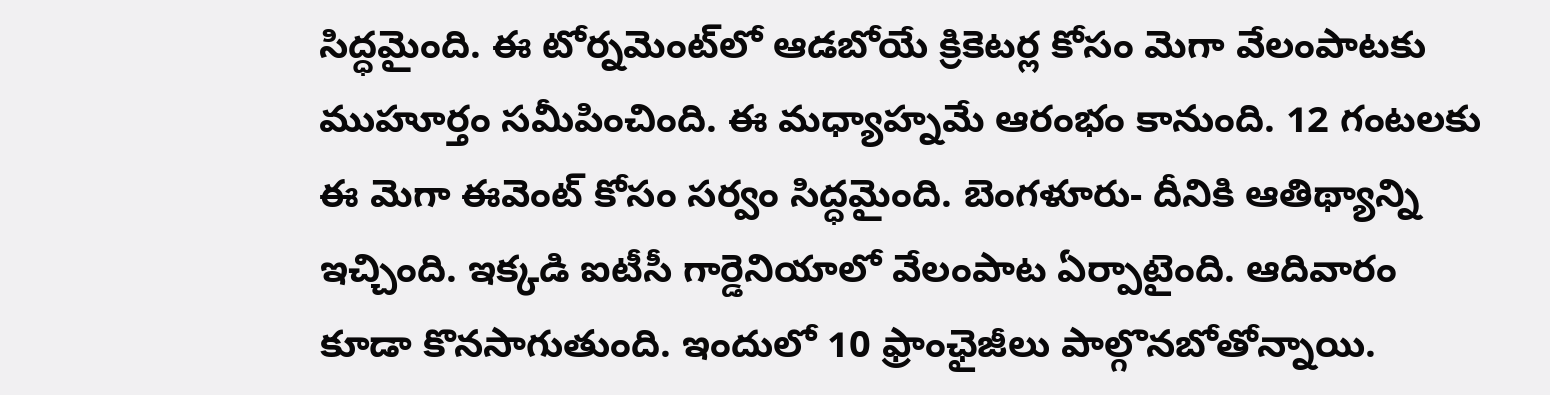సిద్ధమైంది. ఈ టోర్నమెంట్‌లో ఆడబోయే క్రికెటర్ల కోసం మెగా వేలంపాటకు ముహూర్తం సమీపించింది. ఈ మధ్యాహ్నమే ఆరంభం కానుంది. 12 గంటలకు ఈ మెగా ఈవెంట్ కోసం సర్వం సిద్ధమైంది. బెంగళూరు- దీనికి ఆతిథ్యాన్ని ఇచ్చింది. ఇక్కడి ఐటీసీ గార్డెనియాలో వేలంపాట ఏర్పాటైంది. ఆదివారం కూడా కొనసాగుతుంది. ఇందులో 10 ఫ్రాంఛైజీలు పాల్గొనబోతోన్నాయి.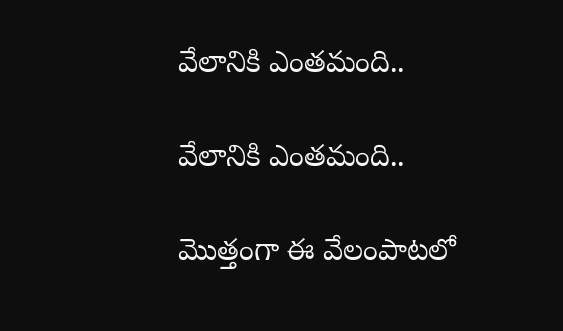వేలానికి ఎంతమంది..

వేలానికి ఎంతమంది..

మొత్తంగా ఈ వేలంపాటలో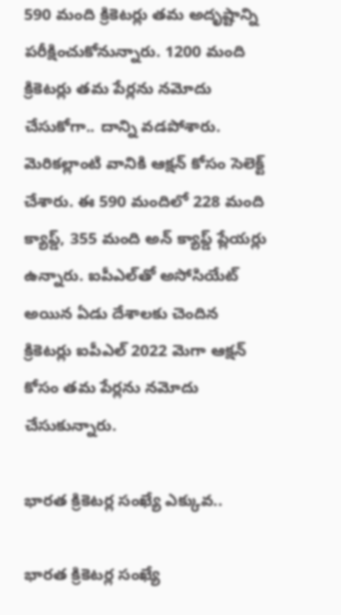590 మంది క్రికెటర్లు తమ అదృష్టాన్ని పరీక్షించుకోనున్నారు. 1200 మంది క్రికెటర్లు తమ పేర్లను నమోదు చేసుకోగా.. దాన్ని వడపోశారు. మెరికల్లాంటి వానికి ఆక్షన్ కోసం సెలెక్ట్ చేశారు. ఈ 590 మందిలో 228 మంది క్యాప్డ్, 355 మంది అన్ క్యాప్డ్ ప్లేయర్లు ఉన్నారు. ఐపీఎల్‌తో అసోసియేట్ అయిన ఏడు దేశాలకు చెందిన క్రికెటర్లు ఐపీఎల్ 2022 మెగా ఆక్షన్ కోసం తమ పేర్లను నమోదు చేసుకున్నారు.

భారత క్రికెటర్ల సంఖ్యే ఎక్కువ..

భారత క్రికెటర్ల సంఖ్యే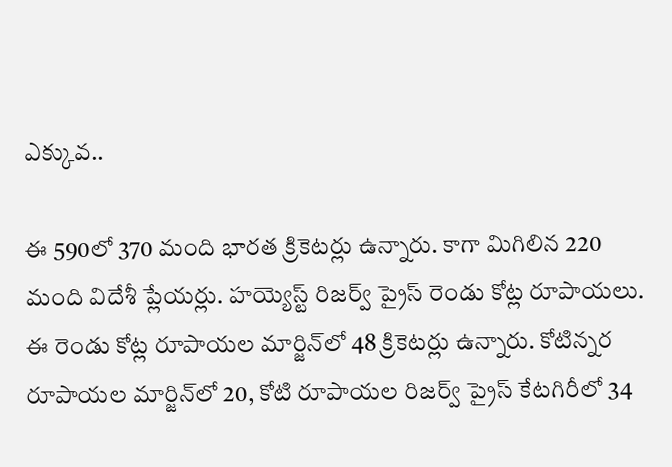ఎక్కువ..

ఈ 590లో 370 మంది భారత క్రికెటర్లు ఉన్నారు. కాగా మిగిలిన 220 మంది విదేశీ ప్లేయర్లు. హయ్యెస్ట్ రిజర్వ్ ప్రైస్ రెండు కోట్ల రూపాయలు. ఈ రెండు కోట్ల రూపాయల మార్జిన్‌లో 48 క్రికెటర్లు ఉన్నారు. కోటిన్నర రూపాయల మార్జిన్‌లో 20, కోటి రూపాయల రిజర్వ్ ప్రైస్ కేటగిరీలో 34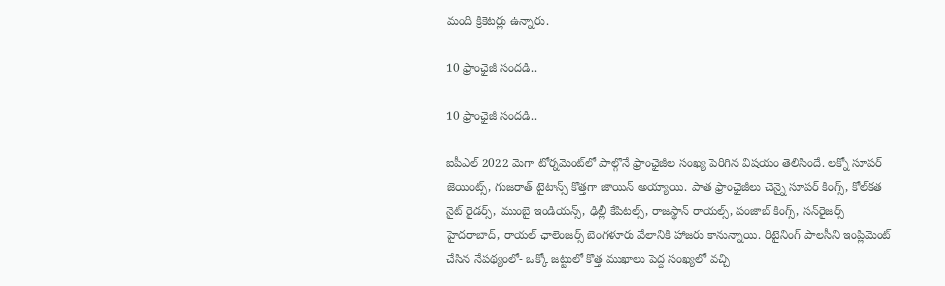మంది క్రికెటర్లు ఉన్నారు.

10 ఫ్రాంఛైజీ సందడి..

10 ఫ్రాంఛైజీ సందడి..

ఐపీఎల్ 2022 మెగా టోర్నమెంట్‌లో పాల్గొనే ఫ్రాంఛైజీల సంఖ్య పెరిగిన విషయం తెలిసిందే. లక్నో సూపర్ జెయింట్స్, గుజరాత్ టైటాన్స్ కొత్తగా జాయిన్ అయ్యాయి. పాత ఫ్రాంఛైజీలు చెన్నై సూపర్ కింగ్స్, కోల్‌కత నైట్ రైడర్స్, ముంబై ఇండియన్స్, ఢిల్లీ కేపిటల్స్, రాజస్థాన్ రాయల్స్, పంజాబ్ కింగ్స్, సన్‌రైజర్స్ హైదరాబాద్, రాయల్ ఛాలెంజర్స్ బెంగళూరు వేలానికి హాజరు కానున్నాయి. రిటైనింగ్ పాలసీని ఇంప్లిమెంట్ చేసిన నేపథ్యంలో- ఒక్కో జట్టులో కొత్త ముఖాలు పెద్ద సంఖ్యలో వచ్చి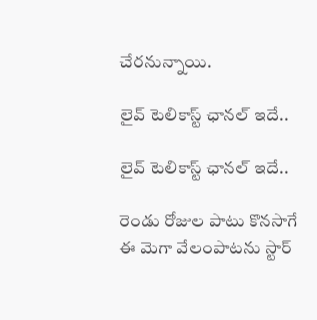చేరనున్నాయి.

లైవ్ టెలికాస్ట్ ఛానల్ ఇదే..

లైవ్ టెలికాస్ట్ ఛానల్ ఇదే..

రెండు రోజుల పాటు కొనసాగే ఈ మెగా వేలంపాటను స్టార్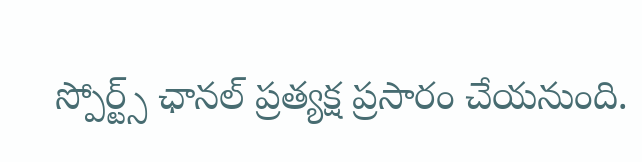స్పోర్ట్స్ ఛానల్ ప్రత్యక్ష ప్రసారం చేయనుంది.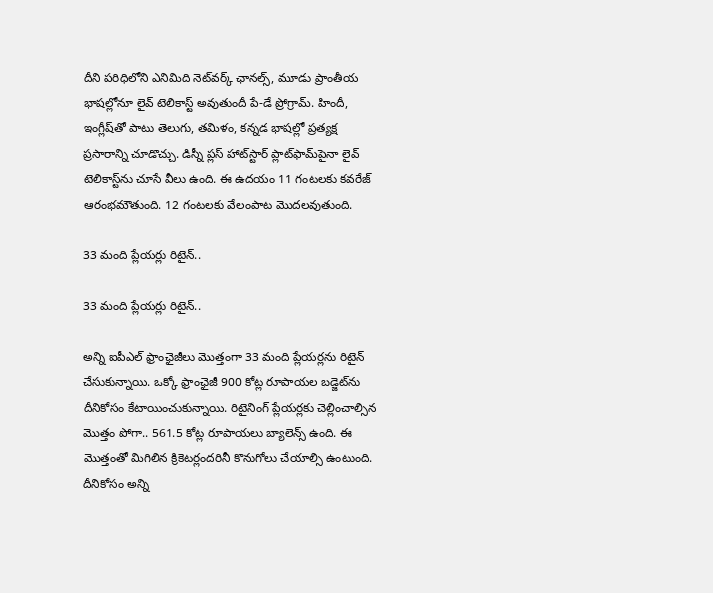దీని పరిధిలోని ఎనిమిది నెట్‌వర్క్ ఛానల్స్, మూడు ప్రాంతీయ భాషల్లోనూ లైవ్ టెలికాస్ట్ అవుతుందీ పే-డే ప్రోగ్రామ్. హిందీ, ఇంగ్లీష్‌తో పాటు తెలుగు, తమిళం, కన్నడ భాషల్లో ప్రత్యక్ష ప్రసారాన్ని చూడొచ్చు. డిస్నీ ప్లస్ హాట్‌స్టార్ ప్లాట్‌ఫామ్‌పైనా లైవ్ టెలికాస్ట్‌ను చూసే వీలు ఉంది. ఈ ఉదయం 11 గంటలకు కవరేజ్ ఆరంభమౌతుంది. 12 గంటలకు వేలంపాట మొదలవుతుంది.

33 మంది ప్లేయర్లు రిటైన్..

33 మంది ప్లేయర్లు రిటైన్..

అన్ని ఐపీఎల్ ఫ్రాంఛైజీలు మొత్తంగా 33 మంది ప్లేయర్లను రిటైన్ చేసుకున్నాయి. ఒక్కో ఫ్రాంఛైజీ 900 కోట్ల రూపాయల బడ్జెట్‌ను దీనికోసం కేటాయించుకున్నాయి. రిటైనింగ్ ప్లేయర్లకు చెల్లించాల్సిన మొత్తం పోగా.. 561.5 కోట్ల రూపాయలు బ్యాలెన్స్ ఉంది. ఈ మొత్తంతో మిగిలిన క్రికెటర్లందరినీ కొనుగోలు చేయాల్సి ఉంటుంది. దీనికోసం అన్ని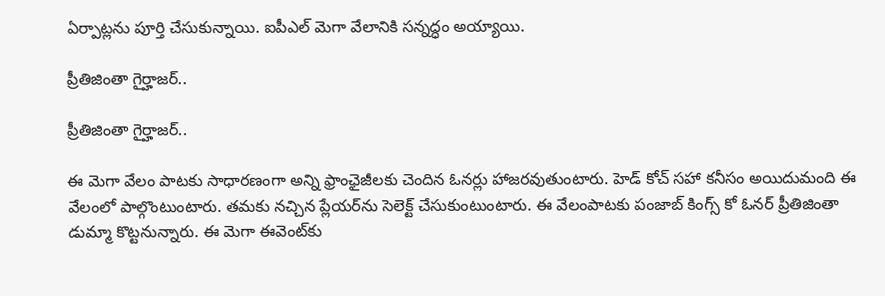ఏర్పాట్లను పూర్తి చేసుకున్నాయి. ఐపీఎల్ మెగా వేలానికి సన్నద్ధం అయ్యాయి.

ప్రీతిజింతా గైర్హాజర్..

ప్రీతిజింతా గైర్హాజర్..

ఈ మెగా వేలం పాటకు సాధారణంగా అన్ని ఫ్రాంఛైజీలకు చెందిన ఓనర్లు హాజరవుతుంటారు. హెడ్ కోచ్ సహా కనీసం అయిదుమంది ఈ వేలంలో పాల్గొంటుంటారు. తమకు నచ్చిన ప్లేయర్‌ను సెలెక్ట్ చేసుకుంటుంటారు. ఈ వేలంపాటకు పంజాబ్ కింగ్స్ కో ఓనర్ ప్రీతిజింతా డుమ్మా కొట్టనున్నారు. ఈ మెగా ఈవెంట్‌కు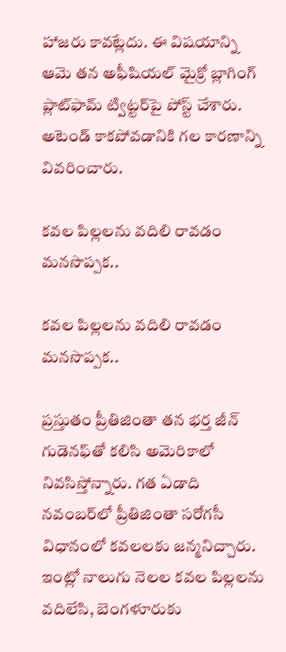హాజరు కావట్లేదు. ఈ విషయాన్ని ఆమె తన అఫీషియల్ మైక్రో బ్లాగింగ్ ప్లాట్‌ఫామ్ ట్విట్టర్‌పై పోస్ట్ చేశారు. అటెండ్ కాకపోవడానికి గల కారణాన్ని వివరించారు.

కవల పిల్లలను వదిలి రావడం మనసొప్పక..

కవల పిల్లలను వదిలి రావడం మనసొప్పక..

ప్రస్తుతం ప్రీతిజింతా తన భర్త జీన్ గుడెనఫ్‌తో కలిసి అమెరికాలో నివసిస్తోన్నారు. గత ఏడాది నవంబర్‌లో ప్రీతిజింతా సరోగసీ విధానంలో కవలలకు జన్మనిచ్చారు. ఇంట్లో నాలుగు నెలల కవల పిల్లలను వదిలేసి, బెంగళూరుకు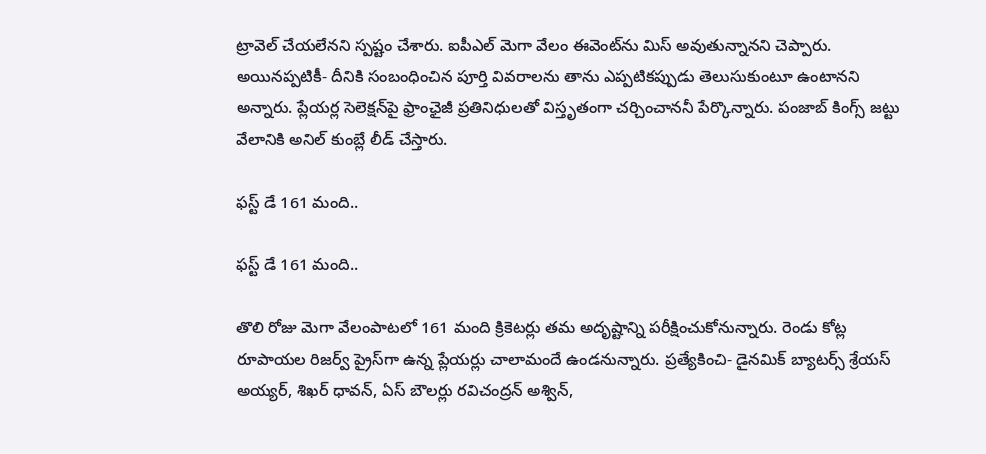ట్రావెల్ చేయలేనని స్పష్టం చేశారు. ఐపీఎల్ మెగా వేలం ఈవెంట్‌ను మిస్ అవుతున్నానని చెప్పారు. అయినప్పటికీ- దీనికి సంబంధించిన పూర్తి వివరాలను తాను ఎప్పటికప్పుడు తెలుసుకుంటూ ఉంటానని అన్నారు. ప్లేయర్ల సెలెక్షన్‌పై ఫ్రాంఛైజీ ప్రతినిధులతో విస్తృతంగా చర్చించాననీ పేర్కొన్నారు. పంజాబ్ కింగ్స్ జట్టు వేలానికి అనిల్ కుంబ్లే లీడ్ చేస్తారు.

ఫస్ట్ డే 161 మంది..

ఫస్ట్ డే 161 మంది..

తొలి రోజు మెగా వేలంపాటలో 161 మంది క్రికెటర్లు తమ అదృష్టాన్ని పరీక్షించుకోనున్నారు. రెండు కోట్ల రూపాయల రిజర్వ్ ప్రైస్‌గా ఉన్న ప్లేయర్లు చాలామందే ఉండనున్నారు. ప్రత్యేకించి- డైనమిక్ బ్యాటర్స్ శ్రేయస్ అయ్యర్, శిఖర్ ధావన్, ఏస్ బౌలర్లు రవిచంద్రన్ అశ్విన్,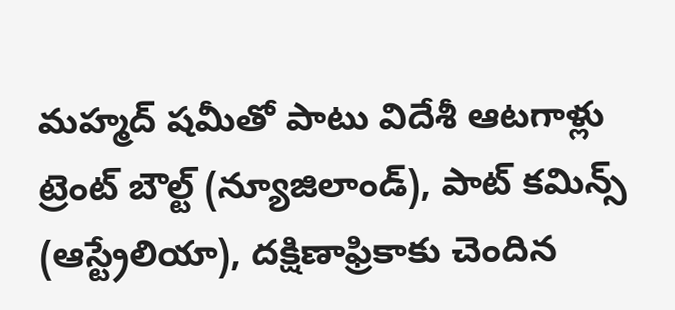మహ్మద్ షమీతో పాటు విదేశీ ఆటగాళ్లు ట్రెంట్ బౌల్ట్ (న్యూజిలాండ్), పాట్ కమిన్స్ (ఆస్ట్రేలియా), దక్షిణాఫ్రికాకు చెందిన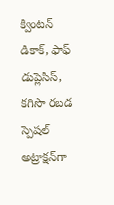క్వింటన్ డికాక్, ఫాఫ్ డుప్లెసిస్, కగిసొ రబడ స్పెషల్ అట్రాక్షన్‌గా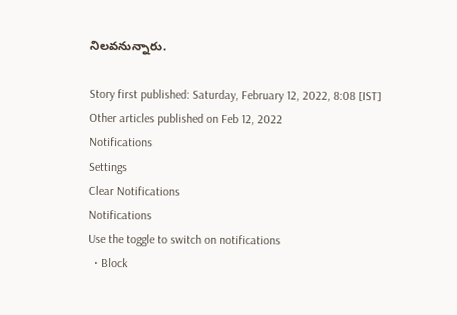నిలవనున్నారు.

Story first published: Saturday, February 12, 2022, 8:08 [IST]
Other articles published on Feb 12, 2022
Notifications
Settings
Clear Notifications
Notifications
Use the toggle to switch on notifications
  • Block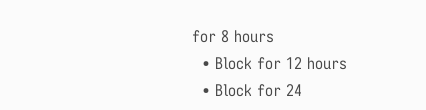for 8 hours
  • Block for 12 hours
  • Block for 24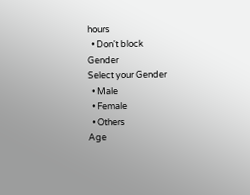hours
  • Don't block
Gender
Select your Gender
  • Male
  • Female
  • Others
Age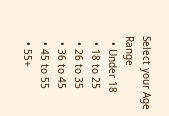Select your Age Range
  • Under 18
  • 18 to 25
  • 26 to 35
  • 36 to 45
  • 45 to 55
  • 55+